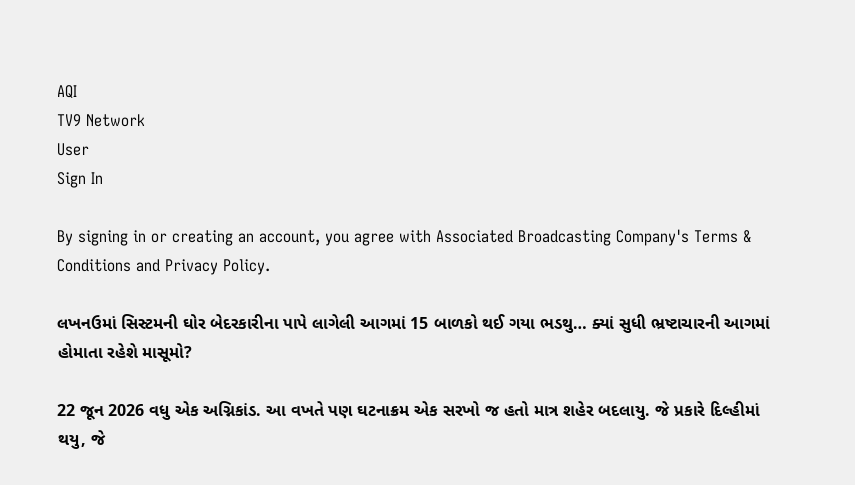AQI
TV9 Network
User
Sign In

By signing in or creating an account, you agree with Associated Broadcasting Company's Terms & Conditions and Privacy Policy.

લખનઉમાં સિસ્ટમની ઘોર બેદરકારીના પાપે લાગેલી આગમાં 15 બાળકો થઈ ગયા ભડથુ… ક્યાં સુધી ભ્રષ્ટાચારની આગમાં હોમાતા રહેશે માસૂમો?

22 જૂન 2026 વધુ એક અગ્નિકાંડ. આ વખતે પણ ઘટનાક્રમ એક સરખો જ હતો માત્ર શહેર બદલાયુ. જે પ્રકારે દિલ્હીમાં થયુ, જે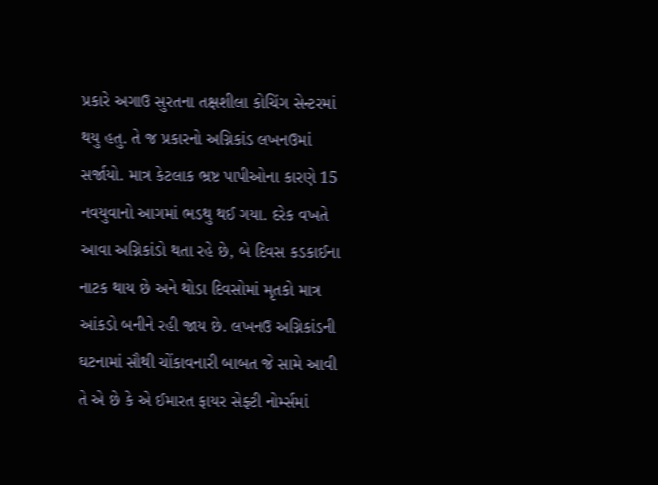પ્રકારે અગાઉ સુરતના તક્ષશીલા કોચિંગ સેન્ટરમાં થયુ હતુ. તે જ પ્રકારનો અગ્નિકાંડ લખનઉમાં સર્જાયો. માત્ર કેટલાક ભ્રષ્ટ પાપીઓના કારણે 15 નવયુવાનો આગમાં ભડથુ થઈ ગયા. દરેક વખતે આવા અગ્નિકાંડો થતા રહે છે, બે દિવસ કડકાઈના નાટક થાય છે અને થોડા દિવસોમાં મૃતકો માત્ર આંકડો બનીને રહી જાય છે. લખનઉ અગ્નિકાંડની ઘટનામાં સૌથી ચોંકાવનારી બાબત જે સામે આવી તે એ છે કે એ ઈમારત ફાયર સેફ્ટી નોર્મ્સમાં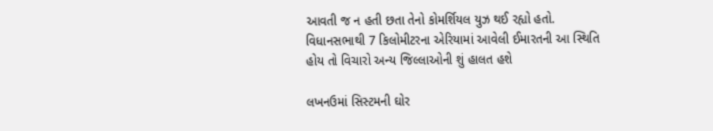આવતી જ ન હતી છતા તેનો કોમર્શિયલ યુઝ થઈ રહ્યો હતો. વિધાનસભાથી 7 કિલોમીટરના એરિયામાં આવેલી ઈમારતની આ સ્થિતિ હોય તો વિચારો અન્ય જિલ્લાઓની શું હાલત હશે

લખનઉમાં સિસ્ટમની ઘોર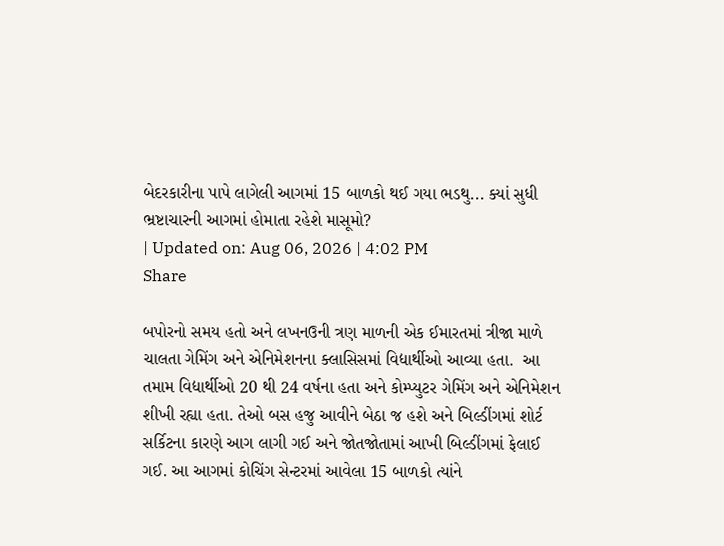બેદરકારીના પાપે લાગેલી આગમાં 15 બાળકો થઈ ગયા ભડથુ... ક્યાં સુધી ભ્રષ્ટાચારની આગમાં હોમાતા રહેશે માસૂમો?
| Updated on: Aug 06, 2026 | 4:02 PM
Share

બપોરનો સમય હતો અને લખનઉની ત્રણ માળની એક ઈમારતમાં ત્રીજા માળે ચાલતા ગેમિંગ અને એનિમેશનના ક્લાસિસમાં વિદ્યાર્થીઓ આવ્યા હતા.  આ તમામ વિદ્યાર્થીઓ 20 થી 24 વર્ષના હતા અને કોમ્પ્યુટર ગેમિંગ અને એનિમેશન શીખી રહ્યા હતા. તેઓ બસ હજુ આવીને બેઠા જ હશે અને બિલ્ડીંગમાં શોર્ટ સર્કિટના કારણે આગ લાગી ગઈ અને જોતજોતામાં આખી બિલ્ડીંગમાં ફેલાઈ ગઈ. આ આગમાં કોચિંગ સેન્ટરમાં આવેલા 15 બાળકો ત્યાંને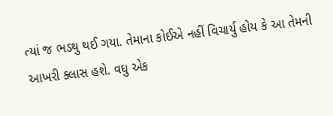ત્યાં જ ભડથુ થઈ ગયા. તેમાના કોઈએ નહીં વિચાર્યુ હોય કે આ તેમની આખરી ક્લાસ હશે. વધુ એક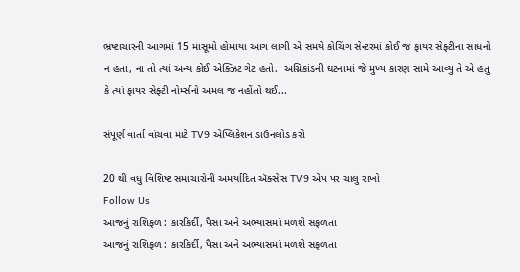ભ્રષ્ટાચારની આગમાં 15 માસૂમો હોમાયા આગ લાગી એ સમયે કોચિંગ સેન્ટરમાં કોઈ જ ફાયર સેફ્ટીના સાધનો ન હતા, ના તો ત્યાં અન્ય કોઈ એક્ઝિટ ગેટ હતો.  અગ્નિકાંડની ઘટનામાં જે મુખ્ય કારણ સામે આવ્યુ તે એ હતુ કે ત્યાં ફાયર સેફ્ટી નોર્મ્સનો અમલ જ નહોંતો થઈ...

સંપૂર્ણ વાર્તા વાંચવા માટે TV9 એપ્લિકેશન ડાઉનલોડ કરો

20 થી વધુ વિશિષ્ટ સમાચારોની અમર્યાદિત ઍક્સેસ TV9 એપ પર ચાલુ રાખો
Follow Us
આજનું રાશિફળ : કારકિર્દી, પૈસા અને અભ્યાસમાં મળશે સફળતા
આજનું રાશિફળ : કારકિર્દી, પૈસા અને અભ્યાસમાં મળશે સફળતા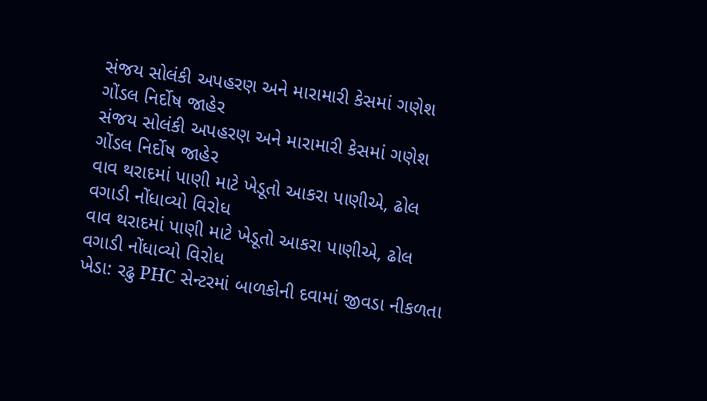સંજય સોલંકી અપહરણ અને મારામારી કેસમાં ગણેશ ગોંડલ નિર્દોષ જાહેર
સંજય સોલંકી અપહરણ અને મારામારી કેસમાં ગણેશ ગોંડલ નિર્દોષ જાહેર
વાવ થરાદમાં પાણી માટે ખેડૂતો આકરા પાણીએ, ઢોલ વગાડી નોંધાવ્યો વિરોધ
વાવ થરાદમાં પાણી માટે ખેડૂતો આકરા પાણીએ, ઢોલ વગાડી નોંધાવ્યો વિરોધ
ખેડા: રઢુ PHC સેન્ટરમાં બાળકોની દવામાં જીવડા નીકળતા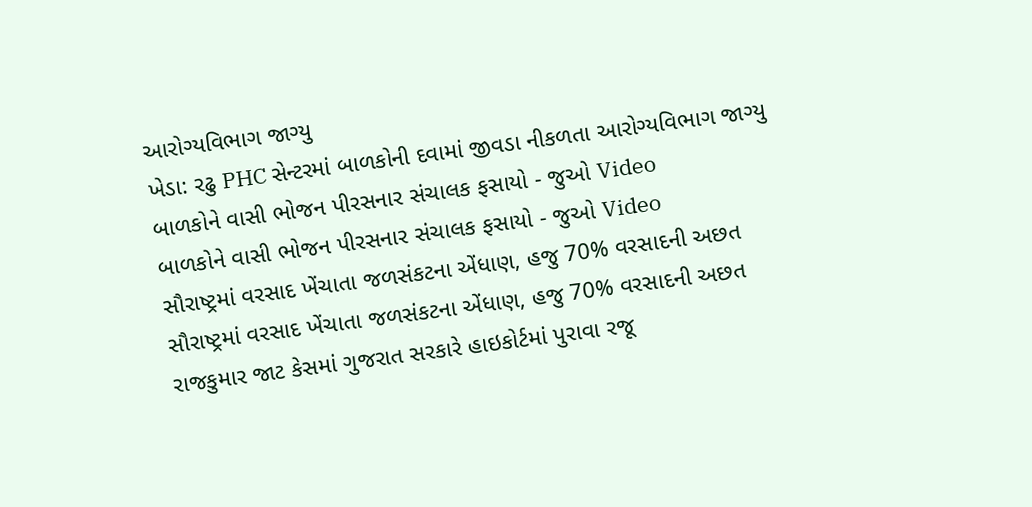આરોગ્યવિભાગ જાગ્યુ
ખેડા: રઢુ PHC સેન્ટરમાં બાળકોની દવામાં જીવડા નીકળતા આરોગ્યવિભાગ જાગ્યુ
બાળકોને વાસી ભોજન પીરસનાર સંચાલક ફસાયો - જુઓ Video
બાળકોને વાસી ભોજન પીરસનાર સંચાલક ફસાયો - જુઓ Video
સૌરાષ્ટ્રમાં વરસાદ ખેંચાતા જળસંકટના એંધાણ, હજુ 70% વરસાદની અછત
સૌરાષ્ટ્રમાં વરસાદ ખેંચાતા જળસંકટના એંધાણ, હજુ 70% વરસાદની અછત
રાજકુમાર જાટ કેસમાં ગુજરાત સરકારે હાઇકોર્ટમાં પુરાવા રજૂ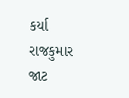કર્યા
રાજકુમાર જાટ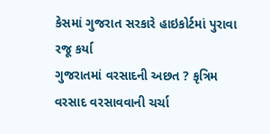કેસમાં ગુજરાત સરકારે હાઇકોર્ટમાં પુરાવા રજૂ કર્યા
ગુજરાતમાં વરસાદની અછત ? કૃત્રિમ વરસાદ વરસાવવાની ચર્ચા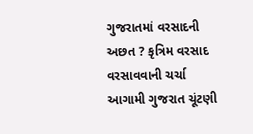ગુજરાતમાં વરસાદની અછત ? કૃત્રિમ વરસાદ વરસાવવાની ચર્ચા
આગામી ગુજરાત ચૂંટણી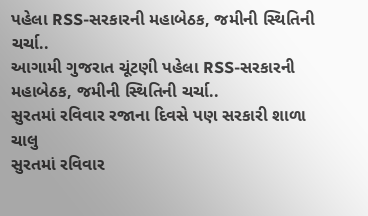પહેલા RSS-સરકારની મહાબેઠક, જમીની સ્થિતિની ચર્ચા..
આગામી ગુજરાત ચૂંટણી પહેલા RSS-સરકારની મહાબેઠક, જમીની સ્થિતિની ચર્ચા..
સુરતમાં રવિવાર રજાના દિવસે પણ સરકારી શાળા ચાલુ
સુરતમાં રવિવાર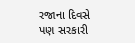રજાના દિવસે પણ સરકારી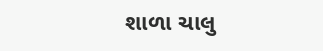શાળા ચાલુ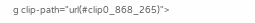g clip-path="url(#clip0_868_265)">